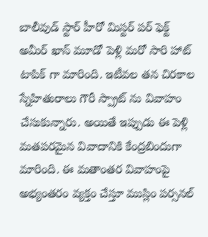బాలీవుడ్ స్టార్ హీరో మిస్టర్ పర్ ఫెక్ట్ అమీర్ ఖాన్ మూడో పెళ్లి మరో సారి హాట్ టాపిక్ గా మారింది. ఇటీవల తన చిరకాల స్నేహితురాలు గౌరీ స్ప్రాట్ ను వివాహం చేసుకున్నారు. అయితే ఇప్పుడు ఈ పెళ్లి మతపరమైన వివాదానికి కేంద్రబిందుగా మారింది. ఈ మతాంతర వివాహంపై అభ్యంతరం వ్యక్తం చేస్తూ ముస్లిం పర్సనల్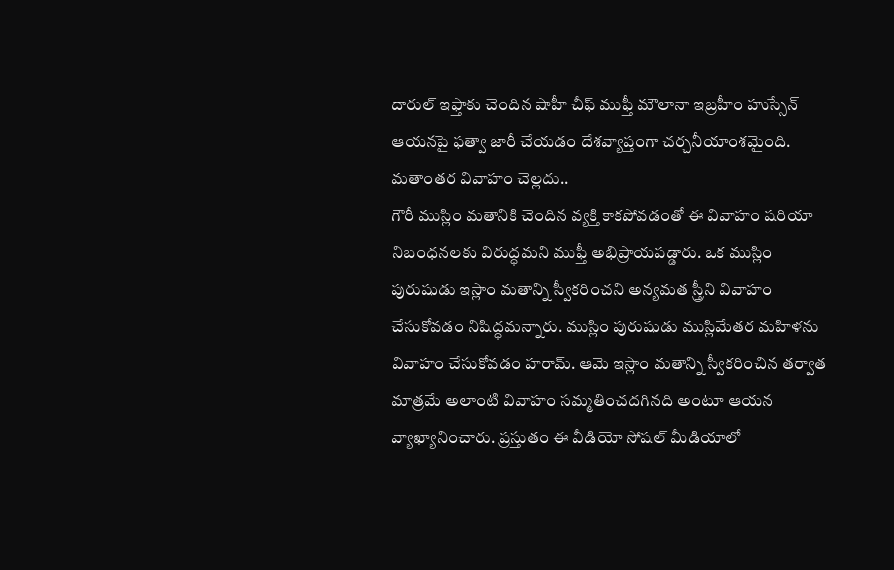దారుల్ ఇఫ్తాకు చెందిన షాహీ చీఫ్ ముఫ్తీ మౌలానా ఇబ్రహీం హుస్సేన్ ఆయనపై ఫత్వా జారీ చేయడం దేశవ్యాప్తంగా చర్చనీయాంశమైంది.
మతాంతర వివాహం చెల్లదు..
గౌరీ ముస్లిం మతానికి చెందిన వ్యక్తి కాకపోవడంతో ఈ వివాహం షరియా నిబంధనలకు విరుద్ధమని ముఫ్తీ అభిప్రాయపడ్డారు. ఒక ముస్లిం పురుషుడు ఇస్లాం మతాన్ని స్వీకరించని అన్యమత స్త్రీని వివాహం చేసుకోవడం నిషిద్ధమన్నారు. ముస్లిం పురుషుడు ముస్లిమేతర మహిళను వివాహం చేసుకోవడం హరామ్. ఆమె ఇస్లాం మతాన్ని స్వీకరించిన తర్వాత మాత్రమే అలాంటి వివాహం సమ్మతించదగినది అంటూ ఆయన వ్యాఖ్యానించారు. ప్రస్తుతం ఈ వీడియో సోషల్ మీడియాలో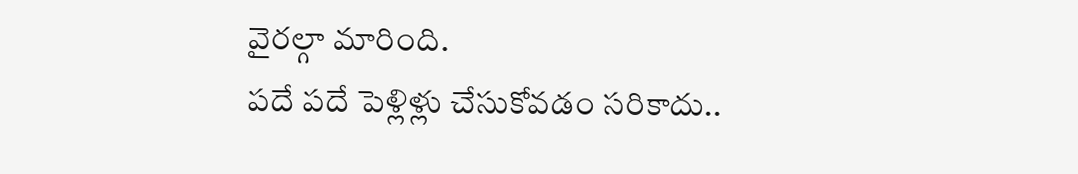వైరల్గా మారింది.
పదే పదే పెళ్లిళ్లు చేసుకోవడం సరికాదు..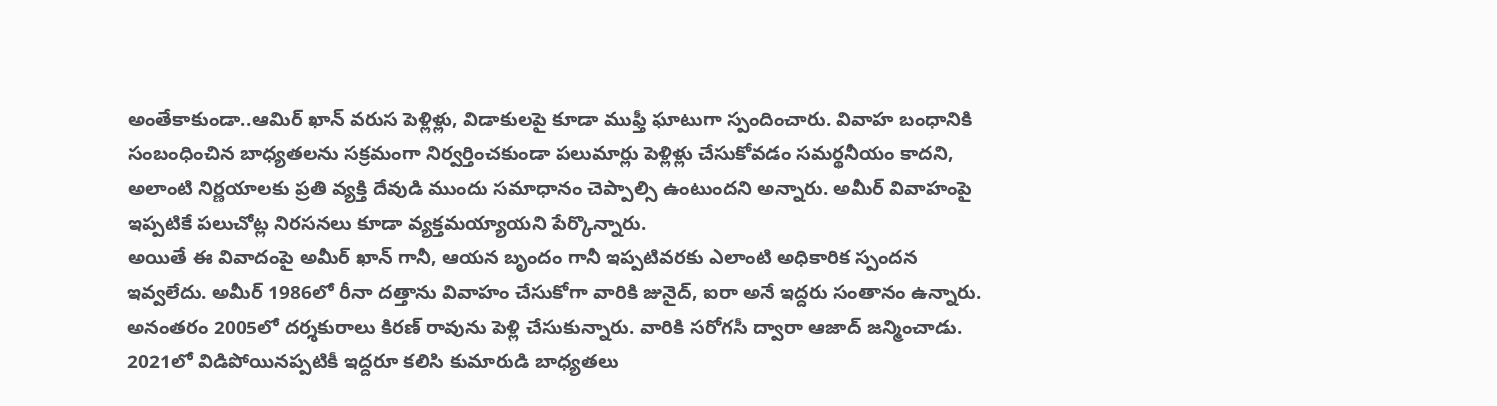అంతేకాకుండా..ఆమిర్ ఖాన్ వరుస పెళ్లిళ్లు, విడాకులపై కూడా ముఫ్తీ ఘాటుగా స్పందించారు. వివాహ బంధానికి సంబంధించిన బాధ్యతలను సక్రమంగా నిర్వర్తించకుండా పలుమార్లు పెళ్లిళ్లు చేసుకోవడం సమర్థనీయం కాదని, అలాంటి నిర్ణయాలకు ప్రతి వ్యక్తి దేవుడి ముందు సమాధానం చెప్పాల్సి ఉంటుందని అన్నారు. అమీర్ వివాహంపై ఇప్పటికే పలుచోట్ల నిరసనలు కూడా వ్యక్తమయ్యాయని పేర్కొన్నారు.
అయితే ఈ వివాదంపై అమీర్ ఖాన్ గానీ, ఆయన బృందం గానీ ఇప్పటివరకు ఎలాంటి అధికారిక స్పందన ఇవ్వలేదు. అమీర్ 1986లో రీనా దత్తాను వివాహం చేసుకోగా వారికి జునైద్, ఐరా అనే ఇద్దరు సంతానం ఉన్నారు. అనంతరం 2005లో దర్శకురాలు కిరణ్ రావును పెళ్లి చేసుకున్నారు. వారికి సరోగసీ ద్వారా ఆజాద్ జన్మించాడు. 2021లో విడిపోయినప్పటికీ ఇద్దరూ కలిసి కుమారుడి బాధ్యతలు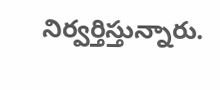నిర్వర్తిస్తున్నారు.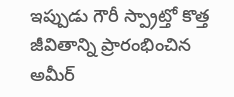ఇప్పుడు గౌరీ స్ప్రాట్తో కొత్త జీవితాన్ని ప్రారంభించిన అమీర్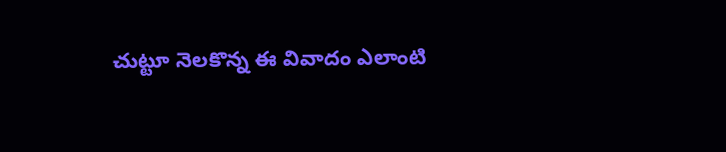చుట్టూ నెలకొన్న ఈ వివాదం ఎలాంటి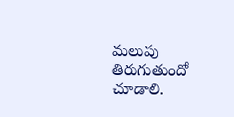మలుపు తిరుగుతుందో చూడాలి.